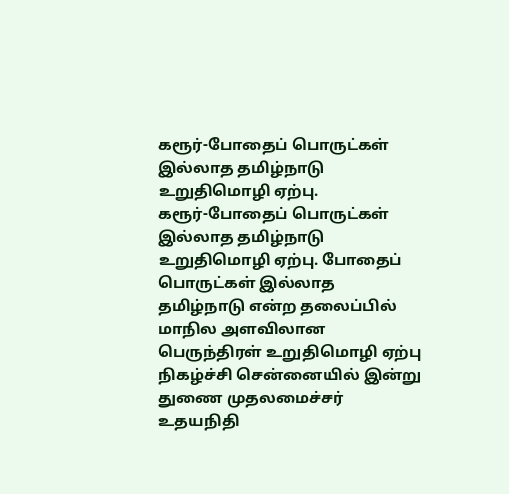கரூர்-போதைப் பொருட்கள் இல்லாத தமிழ்நாடு உறுதிமொழி ஏற்பு.
கரூர்-போதைப் பொருட்கள் இல்லாத தமிழ்நாடு உறுதிமொழி ஏற்பு. போதைப் பொருட்கள் இல்லாத தமிழ்நாடு என்ற தலைப்பில் மாநில அளவிலான பெருந்திரள் உறுதிமொழி ஏற்பு நிகழ்ச்சி சென்னையில் இன்று துணை முதலமைச்சர் உதயநிதி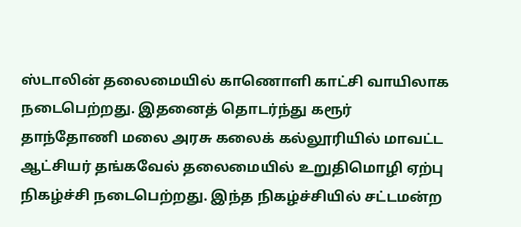ஸ்டாலின் தலைமையில் காணொளி காட்சி வாயிலாக நடைபெற்றது. இதனைத் தொடர்ந்து கரூர் தாந்தோணி மலை அரசு கலைக் கல்லூரியில் மாவட்ட ஆட்சியர் தங்கவேல் தலைமையில் உறுதிமொழி ஏற்பு நிகழ்ச்சி நடைபெற்றது. இந்த நிகழ்ச்சியில் சட்டமன்ற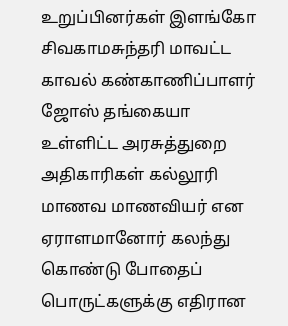உறுப்பினர்கள் இளங்கோ சிவகாமசுந்தரி மாவட்ட காவல் கண்காணிப்பாளர் ஜோஸ் தங்கையா உள்ளிட்ட அரசுத்துறை அதிகாரிகள் கல்லூரி மாணவ மாணவியர் என ஏராளமானோர் கலந்து கொண்டு போதைப் பொருட்களுக்கு எதிரான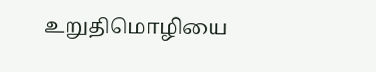உறுதிமொழியை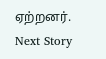ஏற்றனர்.
Next Story